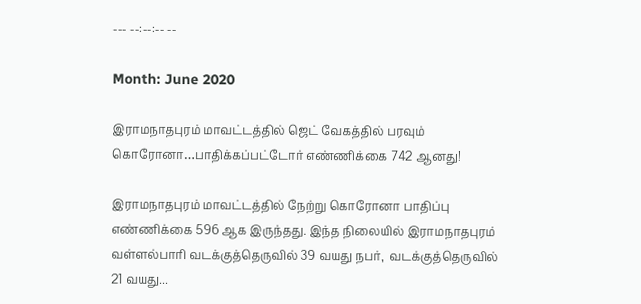--- --:--:-- --

Month: June 2020

இராமநாதபுரம் மாவட்டத்தில் ஜெட் வேகத்தில் பரவும் கொரோனா…பாதிக்கப்பட்டோர் எண்ணிக்கை 742 ஆனது!

இராமநாதபுரம் மாவட்டத்தில் நேற்று கொரோனா பாதிப்பு எண்ணிக்கை 596 ஆக இருந்தது. இந்த நிலையில் இராமநாதபுரம் வள்ளல்பாரி வடக்குத்தெருவில் 39 வயது நபர்,  வடக்குத்தெருவில் 21 வயது...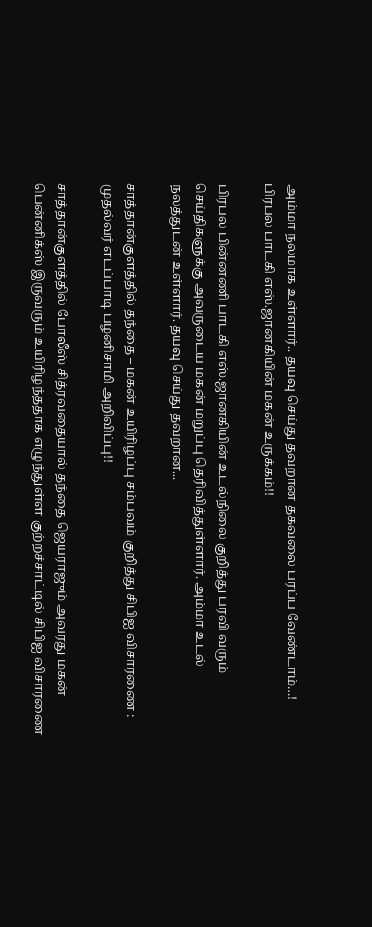அம்மா நலமாக உள்ளார்.. தயவு செய்து தவறான தகவலை பரப்ப வேண்டாம்…! பிரபல பாடகி எஸ்.ஜானகியின் மகன் உருக்கம்!!

பிரபல பின்னணி பாடகி எஸ்.ஜானகியின் உடல்நிலை குறித்து பரவி வரும் செய்திகளுக்கு அவருடைய மகன் மறுப்பு தெரிவித்துள்ளார். அம்மா உடல் நலத்துடன் உள்ளார். தயவு செய்து தவறான...

சாத்தான்குளத்தில் தந்தை – மகன் உயிரிழப்பு சம்பவம் குறித்து சிபிஐ விசாரணை : முதல்வர் எடப்பாடி பழனிசாமி அறிவிப்பு!!

சாத்தான்குளத்தில் போலீஸ் சித்ரவதையால் தந்தை ஜெயராஜும் அவரது மகன் பென்னிக்ஸ் இருவரும் உயிரிழந்ததாக எழுந்துள்ள குற்றச்சாட்டில் சிபிஐ விசாரணை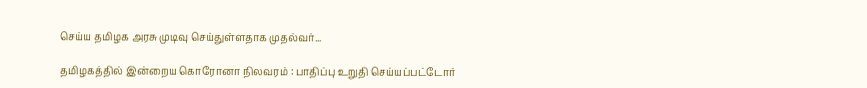செய்ய தமிழக அரசு முடிவு செய்துள்ளதாக முதல்வர்...

தமிழகத்தில் இன்றைய கொரோனா நிலவரம் : பாதிப்பு உறுதி செய்யப்பட்டோர்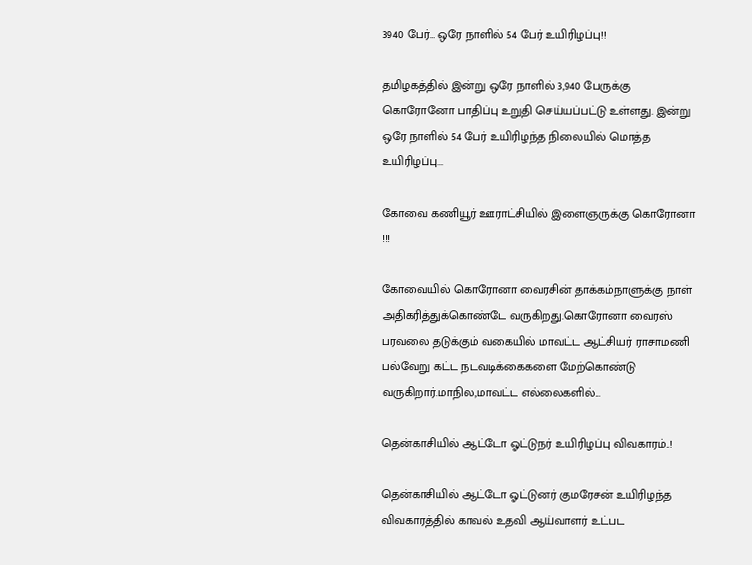3940 பேர்… ஒரே நாளில் 54 பேர் உயிரிழப்பு!!

தமிழகத்தில் இன்று ஒரே நாளில் 3,940 பேருக்கு கொரோனோ பாதிப்பு உறுதி செய்யப்பட்டு உள்ளது. இன்று ஒரே நாளில் 54 பேர் உயிரிழந்த நிலையில் மொத்த உயிரிழப்பு...

கோவை கணியூர் ஊராட்சியில் இளைஞருக்கு கொரோனா !!!

கோவையில் கொரோனா வைரசின் தாக்கம்நாளுக்கு நாள் அதிகரித்துக்கொண்டே வருகிறது.கொரோனா வைரஸ் பரவலை தடுக்கும் வகையில் மாவட்ட ஆட்சியர் ராசாமணி பல்வேறு கட்ட நடவடிக்கைகளை மேற்கொண்டு வருகிறார்.மாநில,மாவட்ட எல்லைகளில்...

தென்காசியில் ஆட்டோ ஓட்டுநர் உயிரிழப்பு விவகாரம்..!

தென்காசியில் ஆட்டோ ஓட்டுனர் குமரேசன் உயிரிழந்த விவகாரத்தில் காவல் உதவி ஆய்வாளர் உட்பட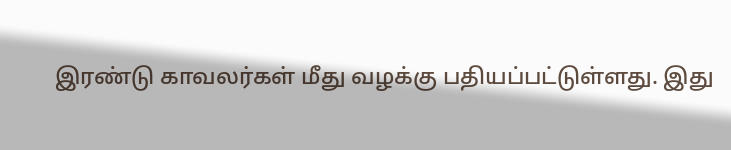இரண்டு காவலர்கள் மீது வழக்கு பதியப்பட்டுள்ளது. இது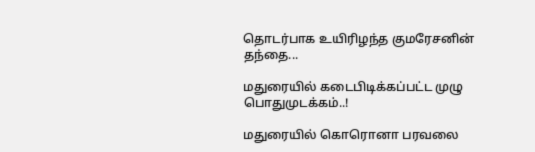தொடர்பாக உயிரிழந்த குமரேசனின் தந்தை...

மதுரையில் கடைபிடிக்கப்பட்ட முழு பொதுமுடக்கம்..!

மதுரையில் கொரொனா பரவலை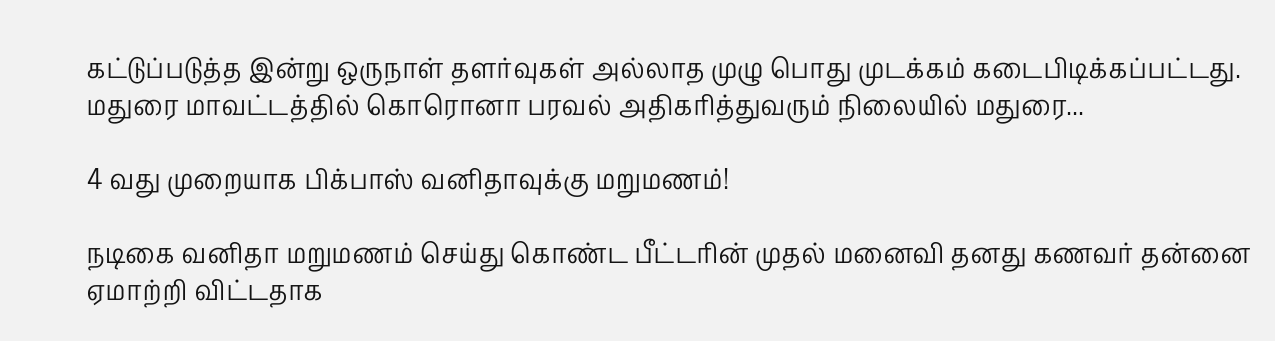கட்டுப்படுத்த இன்று ஒருநாள் தளர்வுகள் அல்லாத முழு பொது முடக்கம் கடைபிடிக்கப்பட்டது.   மதுரை மாவட்டத்தில் கொரொனா பரவல் அதிகரித்துவரும் நிலையில் மதுரை...

4 வது முறையாக பிக்பாஸ் வனிதாவுக்கு மறுமணம்!

நடிகை வனிதா மறுமணம் செய்து கொண்ட பீட்டரின் முதல் மனைவி தனது கணவர் தன்னை ஏமாற்றி விட்டதாக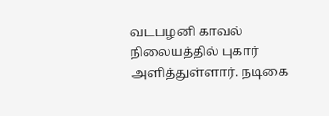வடபழனி காவல் நிலையத்தில் புகார் அளித்துள்ளார். நடிகை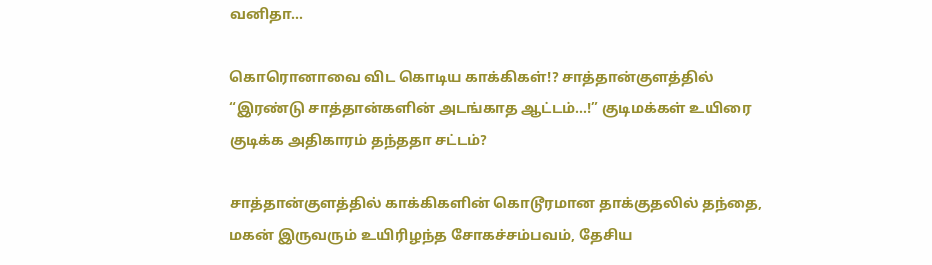வனிதா...

கொரொனாவை விட கொடிய காக்கிகள்!? சாத்தான்குளத்தில் “இரண்டு சாத்தான்களின் அடங்காத ஆட்டம்…!” குடிமக்கள் உயிரை குடிக்க அதிகாரம் தந்ததா சட்டம்?

சாத்தான்குளத்தில் காக்கிகளின் கொடூரமான தாக்குதலில் தந்தை, மகன் இருவரும் உயிரிழந்த சோகச்சம்பவம், தேசிய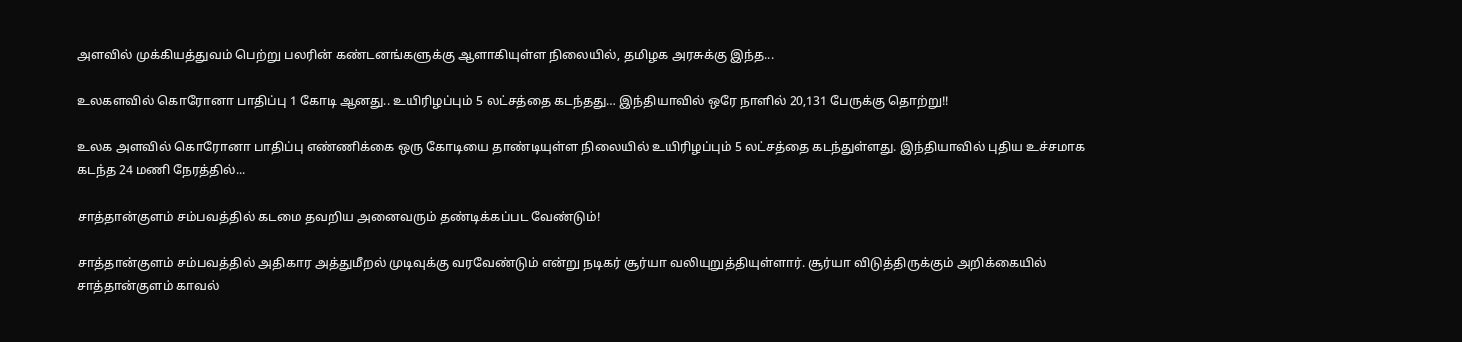அளவில் முக்கியத்துவம் பெற்று பலரின் கண்டனங்களுக்கு ஆளாகியுள்ள நிலையில், தமிழக அரசுக்கு இந்த...

உலகளவில் கொரோனா பாதிப்பு 1 கோடி ஆனது.. உயிரிழப்பும் 5 லட்சத்தை கடந்தது… இந்தியாவில் ஒரே நாளில் 20,131 பேருக்கு தொற்று!!

உலக அளவில் கொரோனா பாதிப்பு எண்ணிக்கை ஒரு கோடியை தாண்டியுள்ள நிலையில் உயிரிழப்பும் 5 லட்சத்தை கடந்துள்ளது. இந்தியாவில் புதிய உச்சமாக கடந்த 24 மணி நேரத்தில்...

சாத்தான்குளம் சம்பவத்தில் கடமை தவறிய அனைவரும் தண்டிக்கப்பட வேண்டும்!

சாத்தான்குளம் சம்பவத்தில் அதிகார அத்துமீறல் முடிவுக்கு வரவேண்டும் என்று நடிகர் சூர்யா வலியுறுத்தியுள்ளார். சூர்யா விடுத்திருக்கும் அறிக்கையில் சாத்தான்குளம் காவல்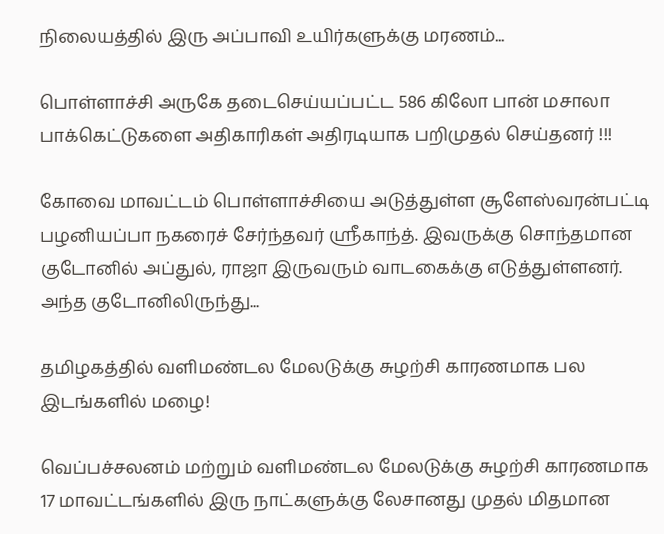நிலையத்தில் இரு அப்பாவி உயிர்களுக்கு மரணம்...

பொள்ளாச்சி அருகே தடைசெய்யப்பட்ட 586 கிலோ பான் மசாலா பாக்கெட்டுகளை அதிகாரிகள் அதிரடியாக பறிமுதல் செய்தனர் !!!

கோவை மாவட்டம் பொள்ளாச்சியை அடுத்துள்ள சூளேஸ்வரன்பட்டி பழனியப்பா நகரைச் சேர்ந்தவர் ஸ்ரீகாந்த். இவருக்கு சொந்தமான குடோனில் அப்துல், ராஜா இருவரும் வாடகைக்கு எடுத்துள்ளனர்.   அந்த குடோனிலிருந்து...

தமிழகத்தில் வளிமண்டல மேலடுக்கு சுழற்சி காரணமாக பல இடங்களில் மழை!

வெப்பச்சலனம் மற்றும் வளிமண்டல மேலடுக்கு சுழற்சி காரணமாக 17 மாவட்டங்களில் இரு நாட்களுக்கு லேசானது முதல் மிதமான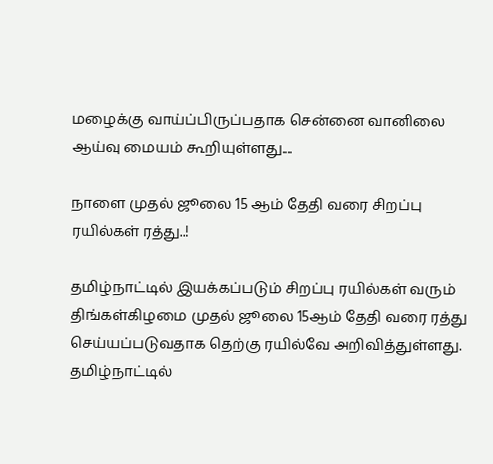மழைக்கு வாய்ப்பிருப்பதாக சென்னை வானிலை ஆய்வு மையம் கூறியுள்ளது....

நாளை முதல் ஜூலை 15 ஆம் தேதி வரை சிறப்பு ரயில்கள் ரத்து..!

தமிழ்நாட்டில் இயக்கப்படும் சிறப்பு ரயில்கள் வரும் திங்கள்கிழமை முதல் ஜூலை 15ஆம் தேதி வரை ரத்து செய்யப்படுவதாக தெற்கு ரயில்வே அறிவித்துள்ளது.   தமிழ்நாட்டில்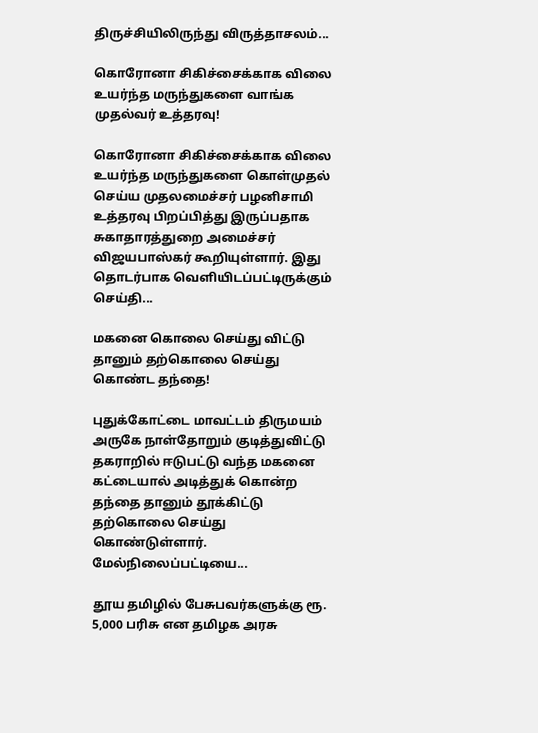திருச்சியிலிருந்து விருத்தாசலம்...

கொரோனா சிகிச்சைக்காக விலை உயர்ந்த மருந்துகளை வாங்க முதல்வர் உத்தரவு!

கொரோனா சிகிச்சைக்காக விலை உயர்ந்த மருந்துகளை கொள்முதல் செய்ய முதலமைச்சர் பழனிசாமி உத்தரவு பிறப்பித்து இருப்பதாக சுகாதாரத்துறை அமைச்சர் விஜயபாஸ்கர் கூறியுள்ளார். இது தொடர்பாக வெளியிடப்பட்டிருக்கும் செய்தி...

மகனை கொலை செய்து விட்டு தானும் தற்கொலை செய்து கொண்ட தந்தை!

புதுக்கோட்டை மாவட்டம் திருமயம் அருகே நாள்தோறும் குடித்துவிட்டு தகராறில் ஈடுபட்டு வந்த மகனை கட்டையால் அடித்துக் கொன்ற தந்தை தானும் தூக்கிட்டு தற்கொலை செய்து கொண்டுள்ளார். மேல்நிலைப்பட்டியை...

தூய தமிழில் பேசுபவர்களுக்கு ரூ. 5,000 பரிசு என தமிழக அரசு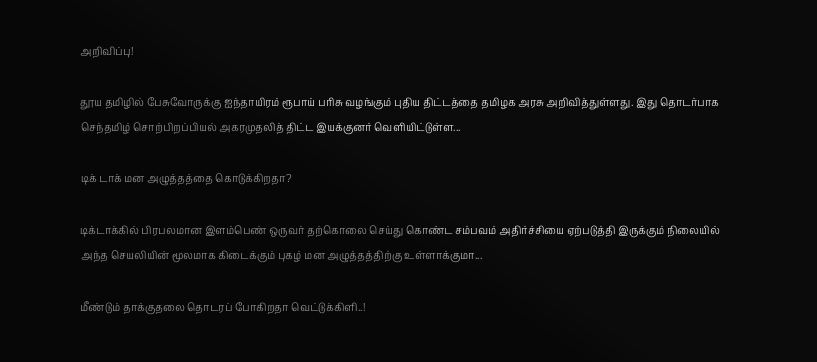அறிவிப்பு!

தூய தமிழில் பேசுவோருக்கு ஐந்தாயிரம் ரூபாய் பரிசு வழங்கும் புதிய திட்டத்தை தமிழக அரசு அறிவித்துள்ளது. இது தொடர்பாக செந்தமிழ் சொற்பிறப்பியல் அகரமுதலித் திட்ட இயக்குனர் வெளியிட்டுள்ள...

டிக் டாக் மன அழுத்தத்தை கொடுக்கிறதா?

டிக்டாக்கில் பிரபலமான இளம்பெண் ஒருவர் தற்கொலை செய்து கொண்ட சம்பவம் அதிர்ச்சியை ஏற்படுத்தி இருக்கும் நிலையில் அந்த செயலியின் மூலமாக கிடைக்கும் புகழ் மன அழுத்தத்திற்கு உள்ளாக்குமா...

மீண்டும் தாக்குதலை தொடரப் போகிறதா வெட்டுக்கிளி..!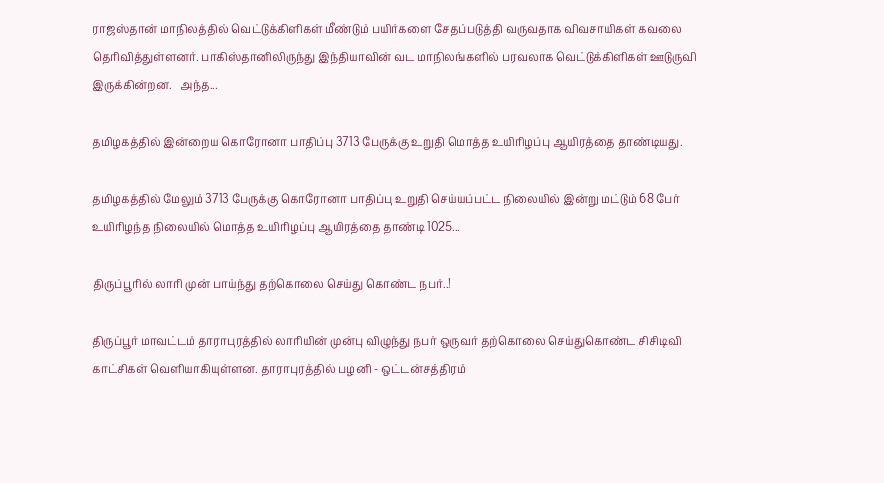ராஜஸ்தான் மாநிலத்தில் வெட்டுக்கிளிகள் மீண்டும் பயிர்களை சேதப்படுத்தி வருவதாக விவசாயிகள் கவலை தெரிவித்துள்ளனர். பாகிஸ்தானிலிருந்து இந்தியாவின் வட மாநிலங்களில் பரவலாக வெட்டுக்கிளிகள் ஊடுருவி இருக்கின்றன.   அந்த...

தமிழகத்தில் இன்றைய கொரோனா பாதிப்பு 3713 பேருக்கு உறுதி மொத்த உயிரிழப்பு ஆயிரத்தை தாண்டியது.

தமிழகத்தில் மேலும் 3713 பேருக்கு கொரோனா பாதிப்பு உறுதி செய்யப்பட்ட நிலையில் இன்று மட்டும் 68 பேர் உயிரிழந்த நிலையில் மொத்த உயிரிழப்பு ஆயிரத்தை தாண்டி 1025...

திருப்பூரில் லாரி முன் பாய்ந்து தற்கொலை செய்து கொண்ட நபர்..!

திருப்பூர் மாவட்டம் தாராபுரத்தில் லாரியின் முன்பு விழுந்து நபர் ஒருவர் தற்கொலை செய்துகொண்ட சிசிடிவி காட்சிகள் வெளியாகியுள்ளன. தாராபுரத்தில் பழனி - ஒட்டன்சத்திரம்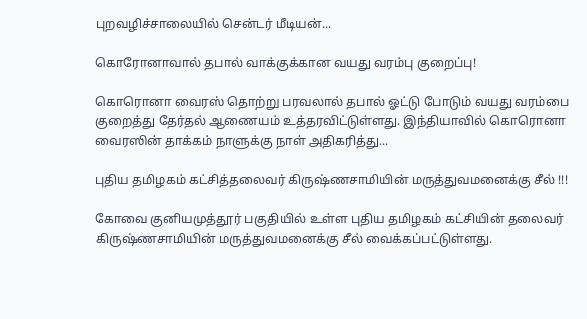புறவழிச்சாலையில் சென்டர் மீடியன்...

கொரோனாவால் தபால் வாக்குக்கான வயது வரம்பு குறைப்பு!

கொரொனா வைரஸ் தொற்று பரவலால் தபால் ஓட்டு போடும் வயது வரம்பை குறைத்து தேர்தல் ஆணையம் உத்தரவிட்டுள்ளது. இந்தியாவில் கொரொனா வைரஸின் தாக்கம் நாளுக்கு நாள் அதிகரித்து...

புதிய தமிழகம் கட்சித்தலைவர் கிருஷ்ணசாமியின் மருத்துவமனைக்கு சீல் !!!

கோவை குனியமுத்தூர் பகுதியில் உள்ள புதிய தமிழகம் கட்சியின் தலைவர் கிருஷ்ணசாமியின் மருத்துவமனைக்கு சீல் வைக்கப்பட்டுள்ளது.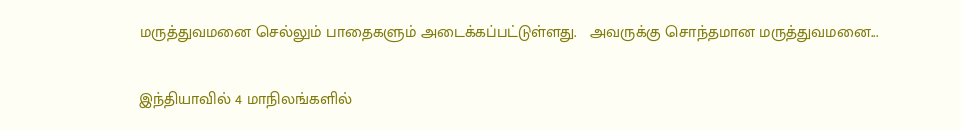மருத்துவமனை செல்லும் பாதைகளும் அடைக்கப்பட்டுள்ளது.   அவருக்கு சொந்தமான மருத்துவமனை...

இந்தியாவில் 4 மாநிலங்களில்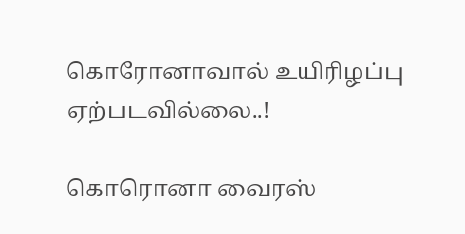கொரோனாவால் உயிரிழப்பு ஏற்படவில்லை..!

கொரொனா வைரஸ்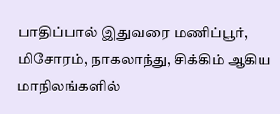பாதிப்பால் இதுவரை மணிப்பூர், மிசோரம், நாகலாந்து, சிக்கிம் ஆகிய மாநிலங்களில்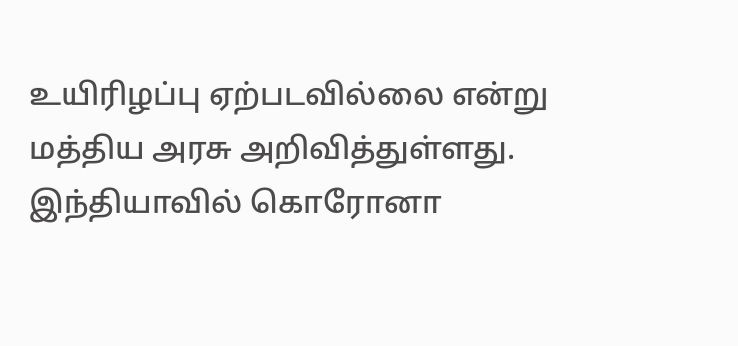உயிரிழப்பு ஏற்படவில்லை என்று மத்திய அரசு அறிவித்துள்ளது. இந்தியாவில் கொரோனா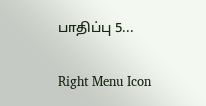பாதிப்பு 5...

Right Menu Icon